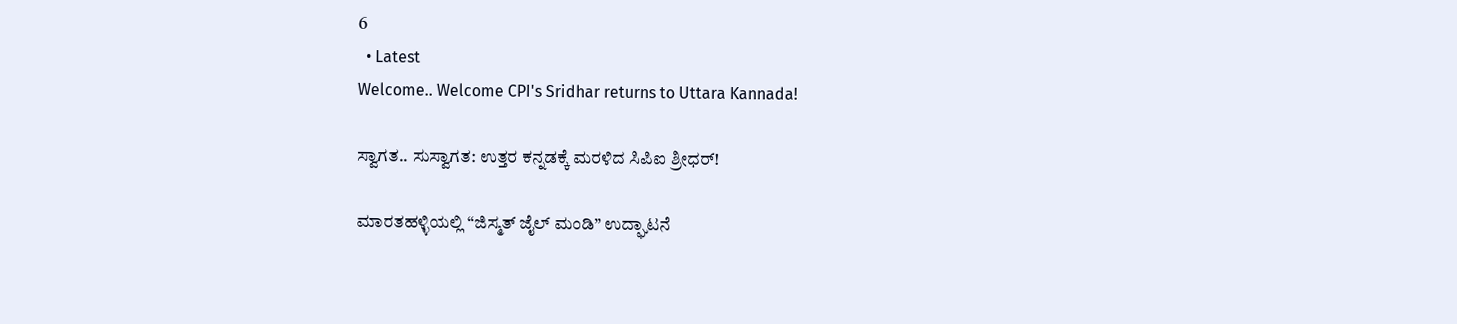6
  • Latest
Welcome.. Welcome CPI's Sridhar returns to Uttara Kannada!

ಸ್ವಾಗತ.. ಸುಸ್ವಾಗತ: ಉತ್ತರ ಕನ್ನಡಕ್ಕೆ ಮರಳಿದ ಸಿಪಿಐ ಶ್ರೀಧರ್!

ಮಾರತಹಳ್ಳಿಯಲ್ಲಿ “ಜಿಸ್ಮತ್ ಜೈಲ್ ಮಂಡಿ” ಉದ್ಘಾಟನೆ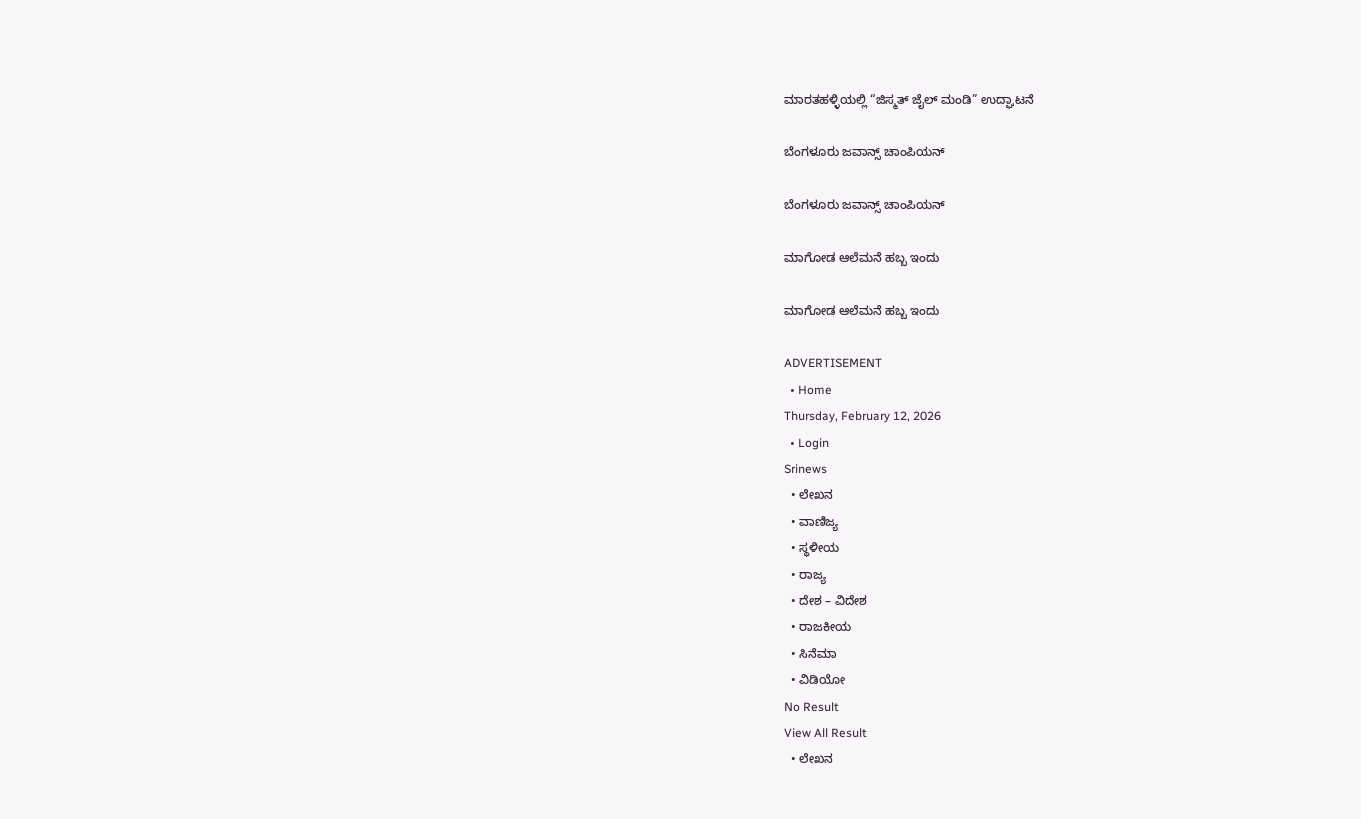ಮಾರತಹಳ್ಳಿಯಲ್ಲಿ “ಜಿಸ್ಮತ್ ಜೈಲ್ ಮಂಡಿ” ಉದ್ಘಾಟನೆ

ಬೆಂಗಳೂರು ಜವಾನ್ಸ್ ಚಾಂಪಿಯನ್

ಬೆಂಗಳೂರು ಜವಾನ್ಸ್ ಚಾಂಪಿಯನ್

ಮಾಗೋಡ ಆಲೆಮನೆ ಹಬ್ಬ ಇಂದು

ಮಾಗೋಡ ಆಲೆಮನೆ ಹಬ್ಬ ಇಂದು

ADVERTISEMENT
  • Home
Thursday, February 12, 2026
  • Login
Srinews
  • ಲೇಖನ
  • ವಾಣಿಜ್ಯ
  • ಸ್ಥಳೀಯ
  • ರಾಜ್ಯ
  • ದೇಶ – ವಿದೇಶ
  • ರಾಜಕೀಯ
  • ಸಿನೆಮಾ
  • ವಿಡಿಯೋ
No Result
View All Result
  • ಲೇಖನ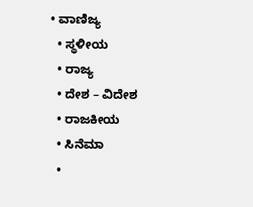• ವಾಣಿಜ್ಯ
  • ಸ್ಥಳೀಯ
  • ರಾಜ್ಯ
  • ದೇಶ – ವಿದೇಶ
  • ರಾಜಕೀಯ
  • ಸಿನೆಮಾ
  •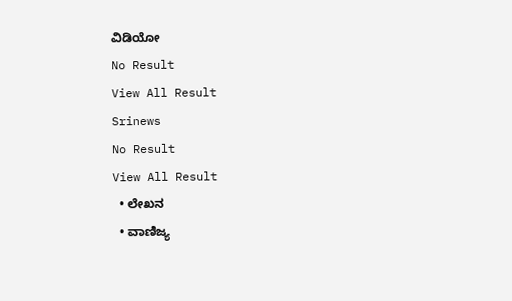ವಿಡಿಯೋ
No Result
View All Result
Srinews
No Result
View All Result
  • ಲೇಖನ
  • ವಾಣಿಜ್ಯ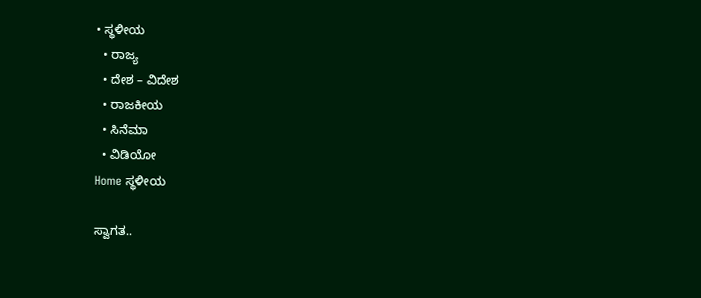• ಸ್ಥಳೀಯ
  • ರಾಜ್ಯ
  • ದೇಶ – ವಿದೇಶ
  • ರಾಜಕೀಯ
  • ಸಿನೆಮಾ
  • ವಿಡಿಯೋ
Home ಸ್ಥಳೀಯ

ಸ್ವಾಗತ..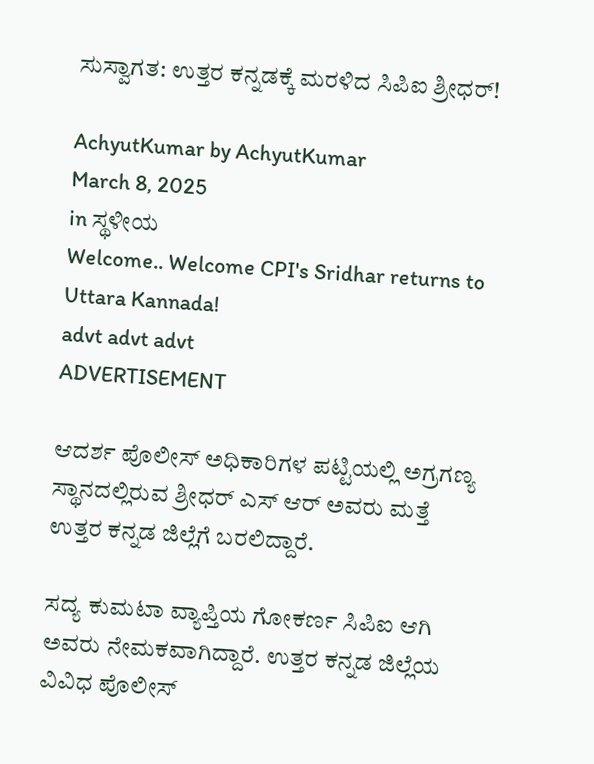ಸುಸ್ವಾಗತ: ಉತ್ತರ ಕನ್ನಡಕ್ಕೆ ಮರಳಿದ ಸಿಪಿಐ ಶ್ರೀಧರ್!

AchyutKumar by AchyutKumar
March 8, 2025
in ಸ್ಥಳೀಯ
Welcome.. Welcome CPI's Sridhar returns to Uttara Kannada!
advt advt advt
ADVERTISEMENT

ಆದರ್ಶ ಪೊಲೀಸ್ ಅಧಿಕಾರಿಗಳ ಪಟ್ಟಿಯಲ್ಲಿ ಅಗ್ರಗಣ್ಯ ಸ್ಥಾನದಲ್ಲಿರುವ ಶ್ರೀಧರ್ ಎಸ್ ಆರ್ ಅವರು ಮತ್ತೆ ಉತ್ತರ ಕನ್ನಡ ಜಿಲ್ಲೆಗೆ ಬರಲಿದ್ದಾರೆ.

ಸದ್ಯ ಕುಮಟಾ ವ್ಯಾಪ್ತಿಯ ಗೋಕರ್ಣ ಸಿಪಿಐ ಆಗಿ ಅವರು ನೇಮಕವಾಗಿದ್ದಾರೆ. ಉತ್ತರ ಕನ್ನಡ ಜಿಲ್ಲೆಯ ವಿವಿಧ ಪೊಲೀಸ್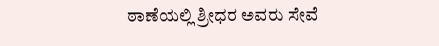ಠಾಣೆಯಲ್ಲಿ ಶ್ರೀಧರ ಅವರು ಸೇವೆ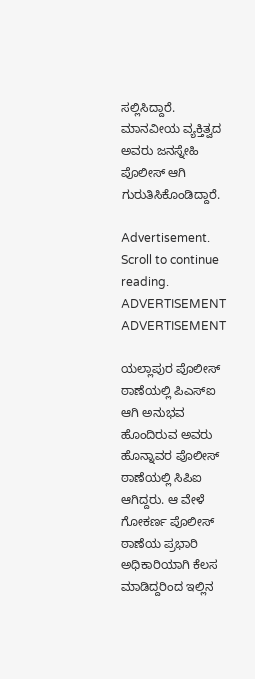ಸಲ್ಲಿಸಿದ್ದಾರೆ. ಮಾನವೀಯ ವ್ಯಕ್ತಿತ್ವದ ಅವರು ಜನಸ್ನೇಹಿ ಪೊಲೀಸ್ ಆಗಿ ಗುರುತಿಸಿಕೊಂಡಿದ್ದಾರೆ.

Advertisement. Scroll to continue reading.
ADVERTISEMENT
ADVERTISEMENT

ಯಲ್ಲಾಪುರ ಪೊಲೀಸ್ ಠಾಣೆಯಲ್ಲಿ ಪಿಎಸ್‌ಐ ಆಗಿ ಅನುಭವ ಹೊಂದಿರುವ ಅವರು ಹೊನ್ನಾವರ ಪೊಲೀಸ್ ಠಾಣೆಯಲ್ಲಿ ಸಿಪಿಐ ಆಗಿದ್ದರು. ಆ ವೇಳೆ ಗೋಕರ್ಣ ಪೊಲೀಸ್ ಠಾಣೆಯ ಪ್ರಭಾರಿ ಅಧಿಕಾರಿಯಾಗಿ ಕೆಲಸ ಮಾಡಿದ್ದರಿಂದ ಇಲ್ಲಿನ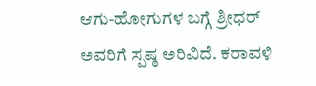ಆಗು-ಹೋಗುಗಳ ಬಗ್ಗೆ ಶ್ರೀಧರ್ ಅವರಿಗೆ ಸ್ಪಷ್ಠ ಅರಿವಿದೆ. ಕರಾವಳಿ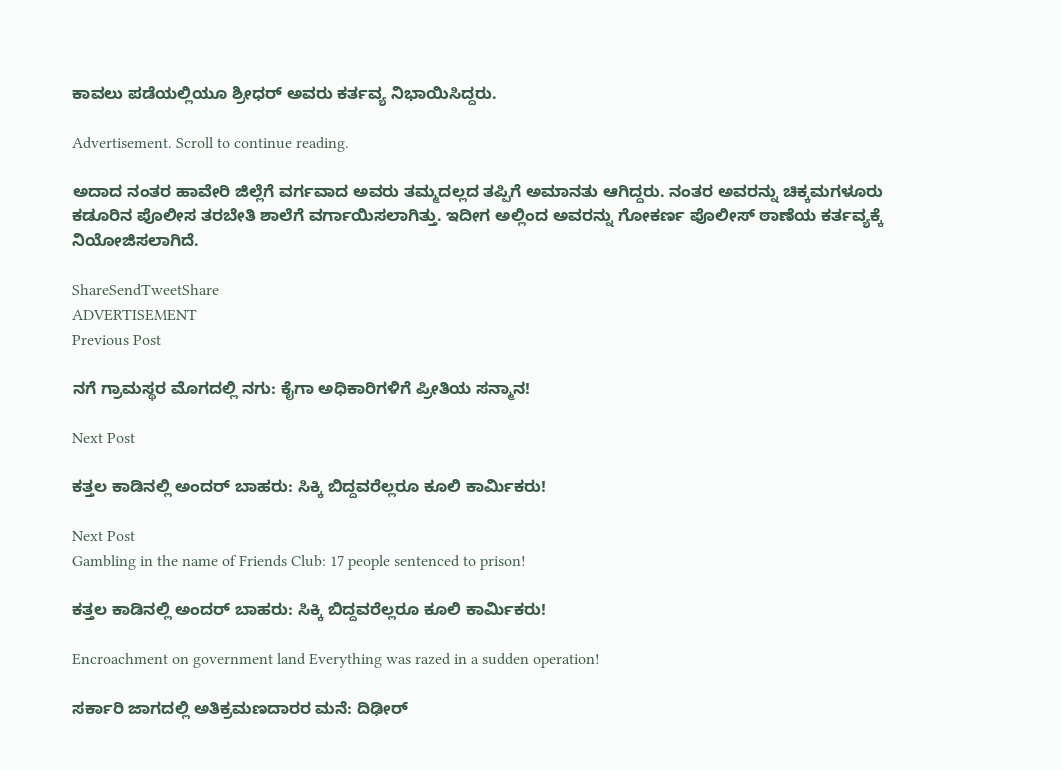ಕಾವಲು ಪಡೆಯಲ್ಲಿಯೂ ಶ್ರೀಧರ್ ಅವರು ಕರ್ತವ್ಯ ನಿಭಾಯಿಸಿದ್ದರು.

Advertisement. Scroll to continue reading.

ಅದಾದ ನಂತರ ಹಾವೇರಿ ಜಿಲ್ಲೆಗೆ ವರ್ಗವಾದ ಅವರು ತಮ್ಮದಲ್ಲದ ತಪ್ಪಿಗೆ ಅಮಾನತು ಆಗಿದ್ದರು. ನಂತರ ಅವರನ್ನು ಚಿಕ್ಕಮಗಳೂರು ಕಡೂರಿನ ಪೊಲೀಸ ತರಬೇತಿ ಶಾಲೆಗೆ ವರ್ಗಾಯಿಸಲಾಗಿತ್ತು. ಇದೀಗ ಅಲ್ಲಿಂದ ಅವರನ್ನು ಗೋಕರ್ಣ ಪೊಲೀಸ್ ಠಾಣೆಯ ಕರ್ತವ್ಯಕ್ಕೆ ನಿಯೋಜಿಸಲಾಗಿದೆ.

ShareSendTweetShare
ADVERTISEMENT
Previous Post

ನಗೆ ಗ್ರಾಮಸ್ಥರ ಮೊಗದಲ್ಲಿ ನಗು: ಕೈಗಾ ಅಧಿಕಾರಿಗಳಿಗೆ ಪ್ರೀತಿಯ ಸನ್ಮಾನ!

Next Post

ಕತ್ತಲ ಕಾಡಿನಲ್ಲಿ ಅಂದರ್ ಬಾಹರು: ಸಿಕ್ಕಿ ಬಿದ್ದವರೆಲ್ಲರೂ ಕೂಲಿ ಕಾರ್ಮಿಕರು!

Next Post
Gambling in the name of Friends Club: 17 people sentenced to prison!

ಕತ್ತಲ ಕಾಡಿನಲ್ಲಿ ಅಂದರ್ ಬಾಹರು: ಸಿಕ್ಕಿ ಬಿದ್ದವರೆಲ್ಲರೂ ಕೂಲಿ ಕಾರ್ಮಿಕರು!

Encroachment on government land Everything was razed in a sudden operation!

ಸರ್ಕಾರಿ ಜಾಗದಲ್ಲಿ ಅತಿಕ್ರಮಣದಾರರ ಮನೆ: ದಿಢೀರ್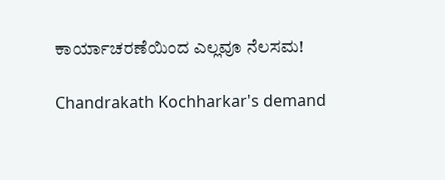ಕಾರ್ಯಾಚರಣೆಯಿಂದ ಎಲ್ಲವೂ ನೆಲಸಮ!

Chandrakath Kochharkar's demand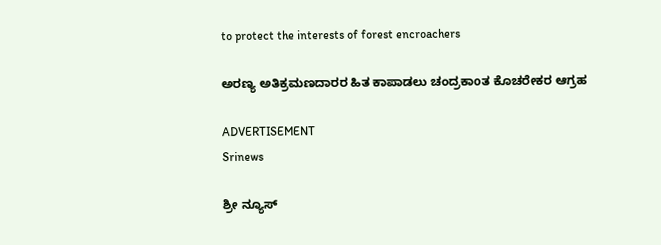to protect the interests of forest encroachers

ಅರಣ್ಯ ಅತಿಕ್ರಮಣದಾರರ ಹಿತ ಕಾಪಾಡಲು ಚಂದ್ರಕಾoತ ಕೊಚರೇಕರ ಆಗ್ರಹ

ADVERTISEMENT
Srinews

ಶ್ರೀ ನ್ಯೂಸ್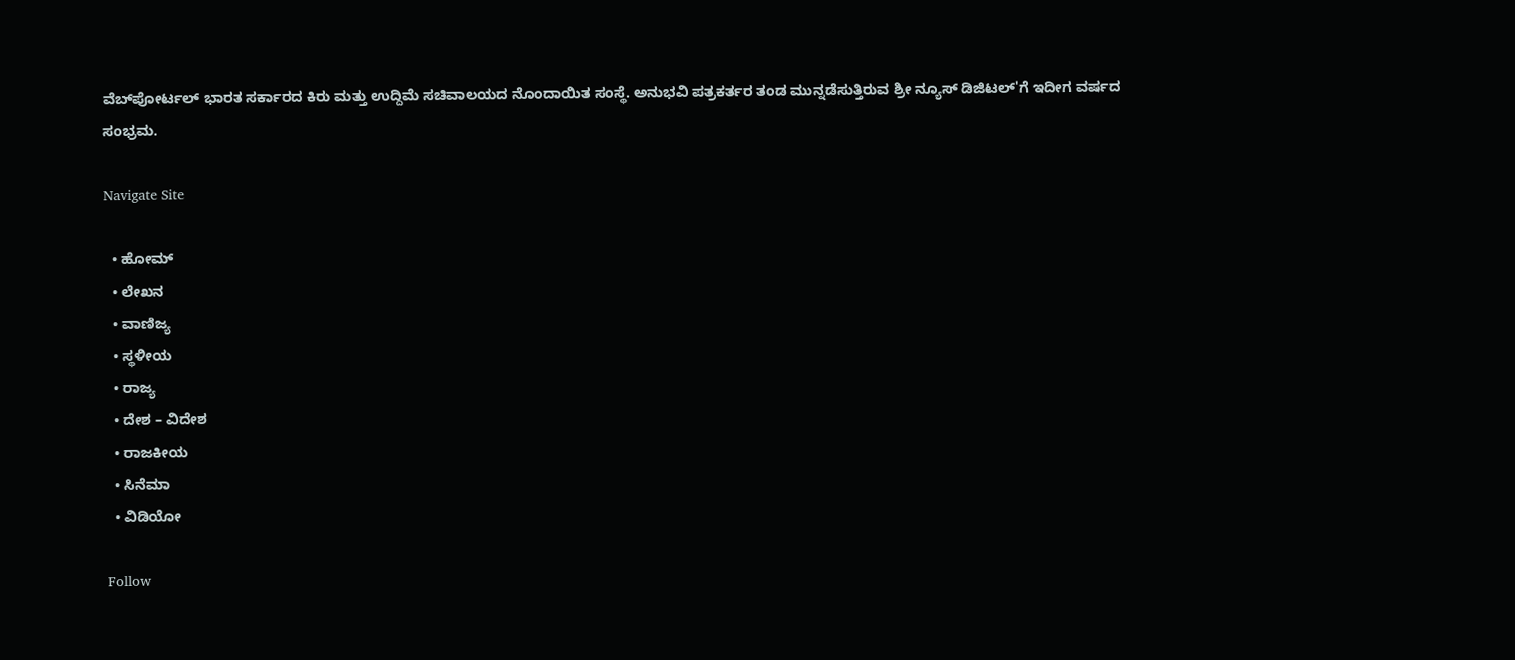ವೆಬ್‌ಪೋರ್ಟಲ್ ಭಾರತ ಸರ್ಕಾರದ ಕಿರು ಮತ್ತು ಉದ್ದಿಮೆ ಸಚಿವಾಲಯದ ನೊಂದಾಯಿತ ಸಂಸ್ಥೆ. ಅನುಭವಿ ಪತ್ರಕರ್ತರ ತಂಡ ಮುನ್ನಡೆಸುತ್ತಿರುವ ಶ್ರೀ ನ್ಯೂಸ್ ಡಿಜಿಟಲ್'ಗೆ ಇದೀಗ ವರ್ಷದ ಸಂಭ್ರಮ.

Navigate Site

  • ಹೋಮ್
  • ಲೇಖನ
  • ವಾಣಿಜ್ಯ
  • ಸ್ಥಳೀಯ
  • ರಾಜ್ಯ
  • ದೇಶ – ವಿದೇಶ
  • ರಾಜಕೀಯ
  • ಸಿನೆಮಾ
  • ವಿಡಿಯೋ

Follow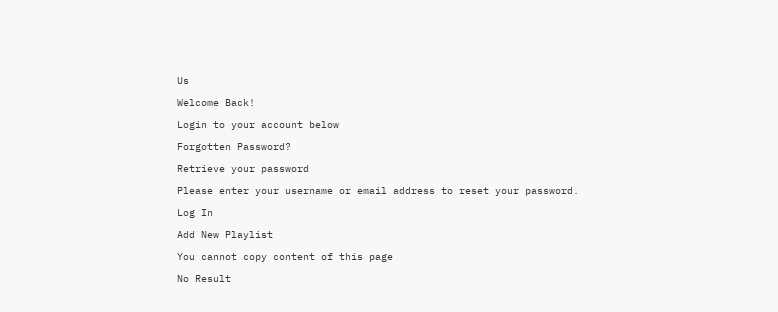Us

Welcome Back!

Login to your account below

Forgotten Password?

Retrieve your password

Please enter your username or email address to reset your password.

Log In

Add New Playlist

You cannot copy content of this page

No Result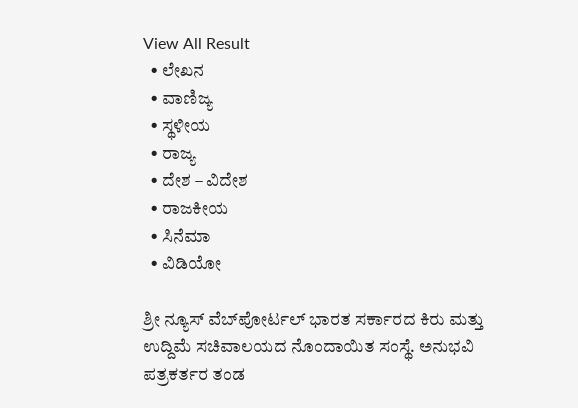View All Result
  • ಲೇಖನ
  • ವಾಣಿಜ್ಯ
  • ಸ್ಥಳೀಯ
  • ರಾಜ್ಯ
  • ದೇಶ – ವಿದೇಶ
  • ರಾಜಕೀಯ
  • ಸಿನೆಮಾ
  • ವಿಡಿಯೋ

ಶ್ರೀ ನ್ಯೂಸ್ ವೆಬ್‌ಪೋರ್ಟಲ್ ಭಾರತ ಸರ್ಕಾರದ ಕಿರು ಮತ್ತು ಉದ್ದಿಮೆ ಸಚಿವಾಲಯದ ನೊಂದಾಯಿತ ಸಂಸ್ಥೆ. ಅನುಭವಿ ಪತ್ರಕರ್ತರ ತಂಡ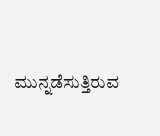ಮುನ್ನಡೆಸುತ್ತಿರುವ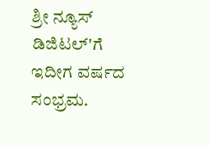ಶ್ರೀ ನ್ಯೂಸ್ ಡಿಜಿಟಲ್'ಗೆ ಇದೀಗ ವರ್ಷದ ಸಂಭ್ರಮ.